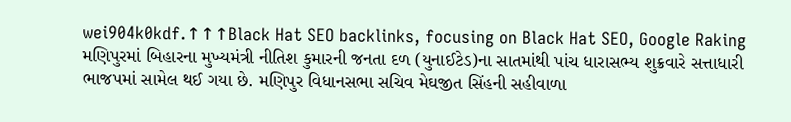wei904k0kdf.↑↑↑Black Hat SEO backlinks, focusing on Black Hat SEO, Google Raking
મણિપુરમાં બિહારના મુખ્યમંત્રી નીતિશ કુમારની જનતા દળ (યુનાઈટેડ)ના સાતમાંથી પાંચ ધારાસભ્ય શુક્રવારે સત્તાધારી ભાજપમાં સામેલ થઈ ગયા છે. મણિપુર વિધાનસભા સચિવ મેઘજીત સિંહની સહીવાળા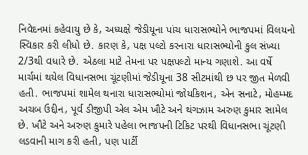નિવેદનમાં કહેવાયુ છે કે, અધ્યક્ષે જેડીયૂના પાંચ ધારાસભ્યોને ભાજપમાં વિલયનો સ્વિકાર કરી લીધો છે. કારણ કે, પક્ષ પલ્ટો કરનારા ધારાસભ્યોની કુલ સંખ્યા 2/3થી વધારે છે. એઠલા માટે તેમના પર પક્ષપલ્ટો માન્ય ગણાશે. આ વર્ષે માર્ચમાં થયેલ વિધાનસભા ચૂંટણીમાં જેડીયૂના 38 સીટમાંથી છ પર જીત મેળવી હતી. ભાજપમાં શામેલ થનારા ધારાસભ્યોમાં જોયકિશન, એન સનાટે, મોહમ્મદ અચબ ઉદ્દીન, પૂર્વ ડીજીપી એલ એમ ખૌટે અને થંગઝામ અરુણ કુમાર સામેલ છે. ખૌટે અને અરુણ કુમારે પહેલા ભાજપની ટિકિટ પરથી વિધાનસભા ચૂંટણી લડવાની માગ કરી હતી, પણ પાર્ટી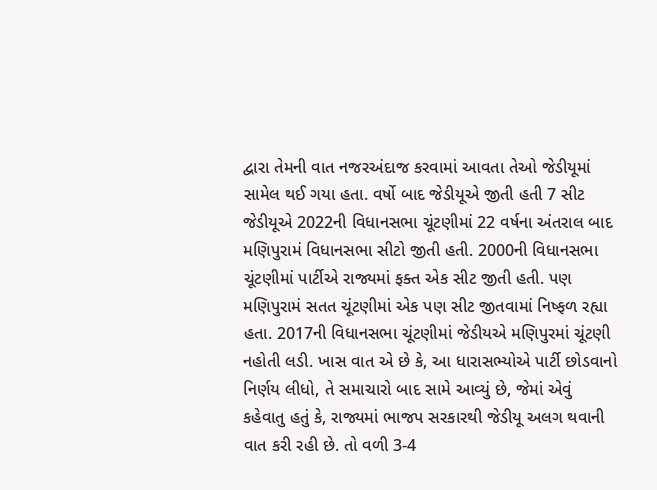દ્વારા તેમની વાત નજરઅંદાજ કરવામાં આવતા તેઓ જેડીયૂમાં સામેલ થઈ ગયા હતા. વર્ષો બાદ જેડીયૂએ જીતી હતી 7 સીટ જેડીયૂએ 2022ની વિધાનસભા ચૂંટણીમાં 22 વર્ષના અંતરાલ બાદ મણિપુરામં વિધાનસભા સીટો જીતી હતી. 2000ની વિધાનસભા ચૂંટણીમાં પાર્ટીએ રાજ્યમાં ફક્ત એક સીટ જીતી હતી. પણ મણિપુરામં સતત ચૂંટણીમાં એક પણ સીટ જીતવામાં નિષ્ફળ રહ્યા હતા. 2017ની વિધાનસભા ચૂંટણીમાં જેડીયએ મણિપુરમાં ચૂંટણી નહોતી લડી. ખાસ વાત એ છે કે, આ ધારાસભ્યોએ પાર્ટી છોડવાનો નિર્ણય લીધો, તે સમાચારો બાદ સામે આવ્યું છે, જેમાં એવું કહેવાતુ હતું કે, રાજ્યમાં ભાજપ સરકારથી જેડીયૂ અલગ થવાની વાત કરી રહી છે. તો વળી 3-4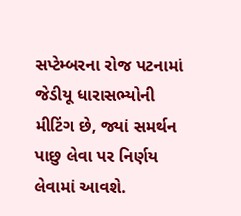સપ્ટેમ્બરના રોજ પટનામાં જેડીયૂ ધારાસભ્યોની મીટિંગ છે, જ્યાં સમર્થન પાછુ લેવા પર નિર્ણય લેવામાં આવશે.